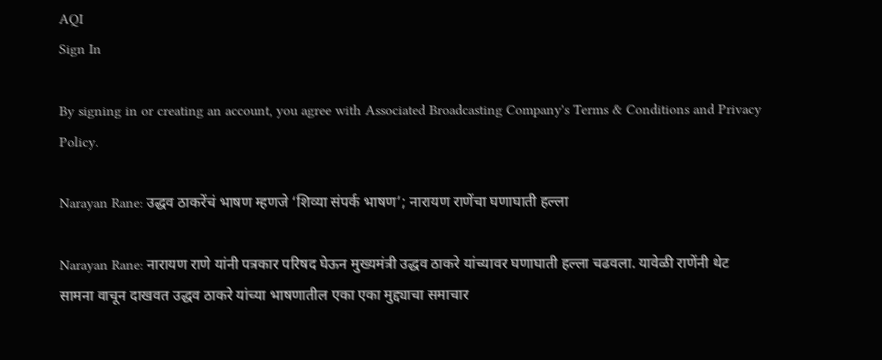AQI
Sign In

By signing in or creating an account, you agree with Associated Broadcasting Company's Terms & Conditions and Privacy Policy.

Narayan Rane: उद्धव ठाकरेंचं भाषण म्हणजे ‘शिव्या संपर्क भाषण’; नारायण राणेंचा घणाघाती हल्ला

Narayan Rane: नारायण राणे यांनी पत्रकार परिषद घेऊन मुख्यमंत्री उद्धव ठाकरे यांच्यावर घणाघाती हल्ला चढवला. यावेळी राणेंनी थेट सामना वाचून दाखवत उद्धव ठाकरे यांच्या भाषणातील एका एका मुद्द्याचा समाचार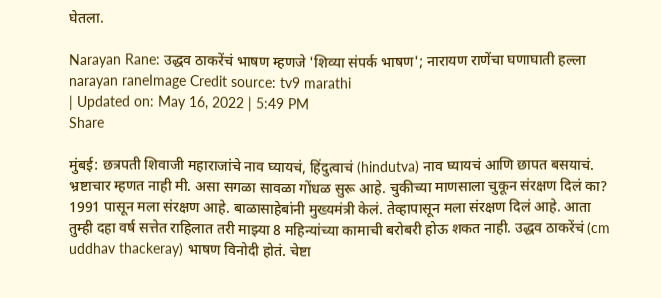घेतला.

Narayan Rane: उद्धव ठाकरेंचं भाषण म्हणजे 'शिव्या संपर्क भाषण'; नारायण राणेंचा घणाघाती हल्ला
narayan raneImage Credit source: tv9 marathi
| Updated on: May 16, 2022 | 5:49 PM
Share

मुंबई: छत्रपती शिवाजी महाराजांचे नाव घ्यायचं, हिंदुत्वाचं (hindutva) नाव घ्यायचं आणि छापत बसयाचं. भ्रष्टाचार म्हणत नाही मी. असा सगळा सावळा गोंधळ सुरू आहे. चुकीच्या माणसाला चुकून संरक्षण दिलं का? 1991 पासून मला संरक्षण आहे. बाळासाहेबांनी मुख्यमंत्री केलं. तेव्हापासून मला संरक्षण दिलं आहे. आता तुम्ही दहा वर्ष सत्तेत राहिलात तरी माझ्या 8 महिन्यांच्या कामाची बरोबरी होऊ शकत नाही. उद्धव ठाकरेंचं (cm uddhav thackeray) भाषण विनोदी होतं. चेष्टा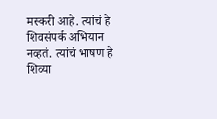मस्करी आहे. त्यांचं हे शिवसंपर्क अभियान नव्हतं. त्यांचं भाषण हे शिव्या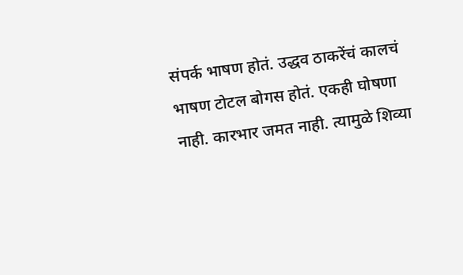संपर्क भाषण होतं. उद्धव ठाकरेंचं कालचं भाषण टोटल बोगस होतं. एकही घोषणा नाही. कारभार जमत नाही. त्यामुळे शिव्या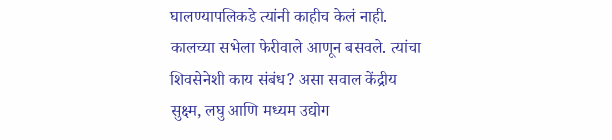घालण्यापलिकडे त्यांनी काहीच केलं नाही. कालच्या सभेला फेरीवाले आणून बसवले. त्यांचा शिवसेनेशी काय संबंध? असा सवाल केंद्रीय सुक्ष्म, लघु आणि मध्यम उद्योग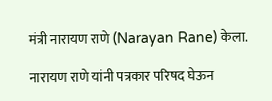मंत्री नारायण राणे (Narayan Rane) केला.

नारायण राणे यांनी पत्रकार परिषद घेऊन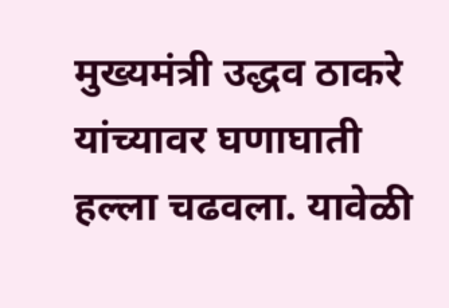मुख्यमंत्री उद्धव ठाकरे यांच्यावर घणाघाती हल्ला चढवला. यावेळी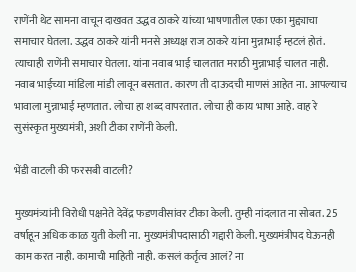राणेंनी थेट सामना वाचून दाखवत उद्धव ठाकरे यांच्या भाषणातील एका एका मुद्द्याचा समाचार घेतला. उद्धव ठाकरे यांनी मनसे अध्यक्ष राज ठाकरे यांना मुन्नाभाई म्हटलं होतं. त्याचाही राणेंनी समाचार घेतला. यांना नवाब भाई चालतात मराठी मुन्नाभाई चालत नाही. नवाब भाईच्या मांडिला मांडी लावून बसतात. कारण ती दाऊदची माणसं आहेत ना. आपल्याच भावाला मुन्नाभाई म्हणतात. लोचा हा शब्द वापरतात. लोचा ही काय भाषा आहे. वाह रे सुसंस्कृत मुख्यमंत्री, अशी टीका राणेंनी केली.

भेंडी वाटली की फरसबी वाटली?

मुख्यमंत्र्यांनी विरोधी पक्षनेते देवेंद्र फडणवीसांवर टीका केली. तुम्ही नांदलात ना सोबत. 25 वर्षाहून अधिक काळ युती केली ना. मुख्यमंत्रीपदासाठी गद्दारी केली. मुख्यमंत्रीपद घेऊनही काम करत नाही. कामाची माहिती नाही. कसलं कर्तृत्व आलं? ना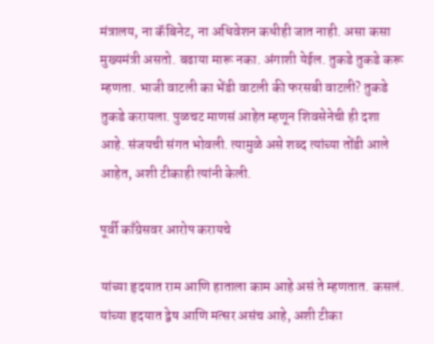मंत्रालय, ना कॅबिनेट, ना अधिवेशन कधीही जात नाही. असा कसा मुख्यमंत्री असतो. बढाया मारू नका. अंगाशी येईल. तुकडे तुकडे करू म्हणता. भाजी वाटली का भेंडी वाटली की फरसबी वाटली? तुकडे तुकडे करायला. पुळचट माणसं आहेत म्हणून शिवसेनेची ही दशा आहे. संजयची संगत भोवली. त्यामुळे असे शब्द त्यांच्या तोंडी आले आहेत, अशी टीकाही त्यांनी केली.

पूर्वी काँग्रेसवर आरोप करायचे

यांच्या हृदयात राम आणि हाताला काम आहे असं ते म्हणतात. कसलं. यांच्या हृदयात द्वेष आणि मत्सर असंच आहे, अशी टीका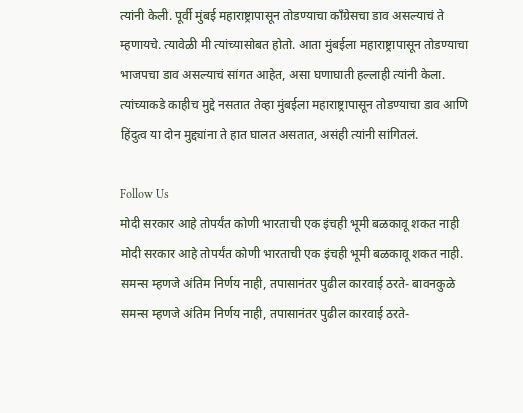त्यांनी केली. पूर्वी मुंबई महाराष्ट्रापासून तोडण्याचा काँग्रेसचा डाव असल्याचं ते म्हणायचे. त्यावेळी मी त्यांच्यासोबत होतो. आता मुंबईला महाराष्ट्रापासून तोडण्याचा भाजपचा डाव असल्याचं सांगत आहेत, असा घणाघाती हल्लाही त्यांनी केला. त्यांच्याकडे काहीच मुद्दे नसतात तेव्हा मुंबईला महाराष्ट्रापासून तोडण्याचा डाव आणि हिंदुत्व या दोन मुद्द्यांना ते हात घालत असतात, असंही त्यांनी सांगितलं.

Follow Us
मोदी सरकार आहे तोपर्यंत कोणी भारताची एक इंचही भूमी बळकावू शकत नाही
मोदी सरकार आहे तोपर्यंत कोणी भारताची एक इंचही भूमी बळकावू शकत नाही.
समन्स म्हणजे अंतिम निर्णय नाही, तपासानंतर पुढील कारवाई ठरते- बावनकुळे
समन्स म्हणजे अंतिम निर्णय नाही, तपासानंतर पुढील कारवाई ठरते-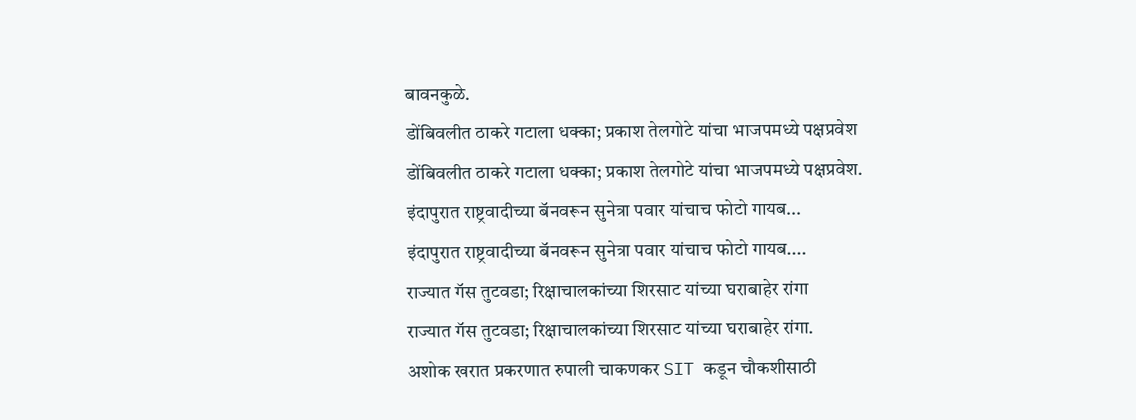बावनकुळे.
डोंबिवलीत ठाकरे गटाला धक्का; प्रकाश तेलगोटे यांचा भाजपमध्ये पक्षप्रवेश
डोंबिवलीत ठाकरे गटाला धक्का; प्रकाश तेलगोटे यांचा भाजपमध्ये पक्षप्रवेश.
इंदापुरात राष्ट्रवादीच्या बॅनवरून सुनेत्रा पवार यांचाच फोटो गायब...
इंदापुरात राष्ट्रवादीच्या बॅनवरून सुनेत्रा पवार यांचाच फोटो गायब....
राज्यात गॅस तुटवडा; रिक्षाचालकांच्या शिरसाट यांच्या घराबाहेर रांगा
राज्यात गॅस तुटवडा; रिक्षाचालकांच्या शिरसाट यांच्या घराबाहेर रांगा.
अशोक खरात प्रकरणात रुपाली चाकणकर SIT कडून चौकशीसाठी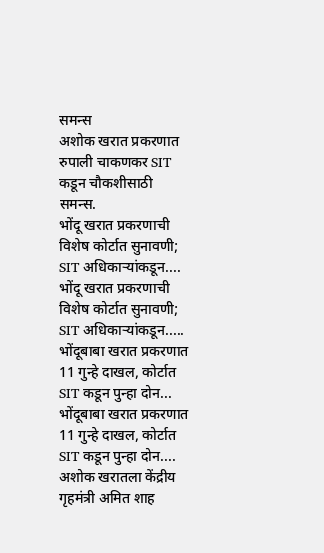समन्स
अशोक खरात प्रकरणात रुपाली चाकणकर SIT कडून चौकशीसाठी समन्स.
भोंदू खरात प्रकरणाची विशेष कोर्टात सुनावणी; SIT अधिकाऱ्यांकडून....
भोंदू खरात प्रकरणाची विशेष कोर्टात सुनावणी; SIT अधिकाऱ्यांकडून.....
भोंदूबाबा खरात प्रकरणात 11 गुन्हे दाखल, कोर्टात SIT कडून पुन्हा दोन...
भोंदूबाबा खरात प्रकरणात 11 गुन्हे दाखल, कोर्टात SIT कडून पुन्हा दोन....
अशोक खरातला केंद्रीय गृहमंत्री अमित शाह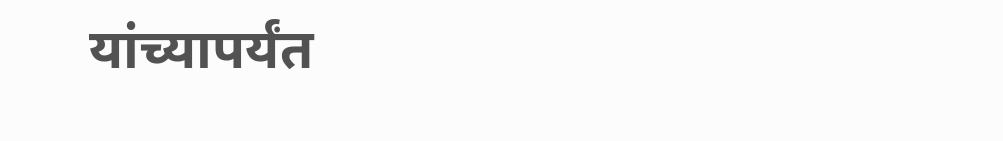यांच्यापर्यंत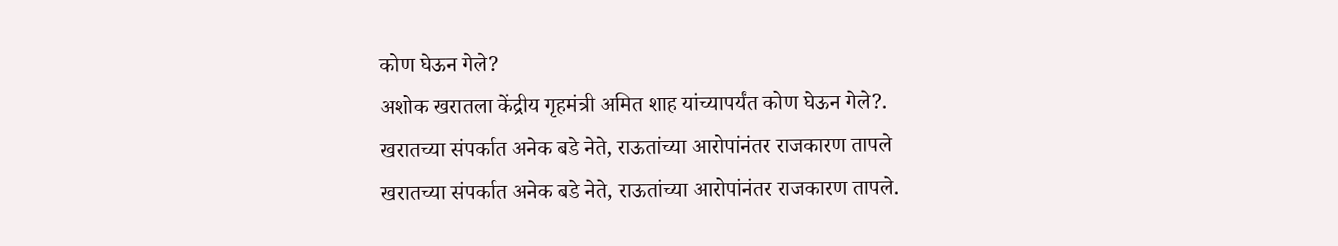कोण घेऊन गेले?
अशोक खरातला केंद्रीय गृहमंत्री अमित शाह यांच्यापर्यंत कोण घेऊन गेले?.
खरातच्या संपर्कात अनेक बडे नेते, राऊतांच्या आरोपांनंतर राजकारण तापले
खरातच्या संपर्कात अनेक बडे नेते, राऊतांच्या आरोपांनंतर राजकारण तापले.